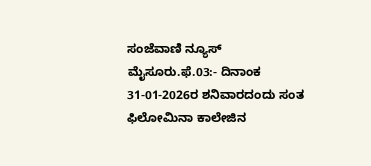ಸಂಜೆವಾಣಿ ನ್ಯೂಸ್
ಮೈಸೂರು.ಫೆ.03:- ದಿನಾಂಕ 31-01-2026ರ ಶನಿವಾರದಂದು ಸಂತ ಫಿಲೋಮಿನಾ ಕಾಲೇಜಿನ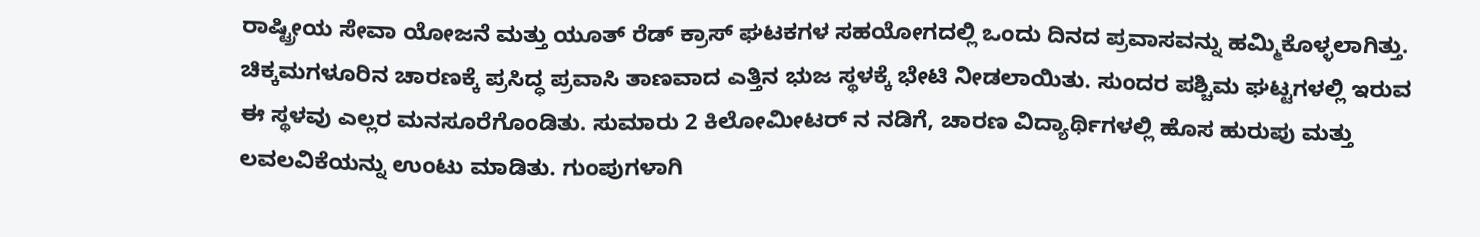ರಾಷ್ಟ್ರೀಯ ಸೇವಾ ಯೋಜನೆ ಮತ್ತು ಯೂತ್ ರೆಡ್ ಕ್ರಾಸ್ ಘಟಕಗಳ ಸಹಯೋಗದಲ್ಲಿ ಒಂದು ದಿನದ ಪ್ರವಾಸವನ್ನು ಹಮ್ಮಿಕೊಳ್ಳಲಾಗಿತ್ತು. ಚಿಕ್ಕಮಗಳೂರಿನ ಚಾರಣಕ್ಕೆ ಪ್ರಸಿದ್ಧ ಪ್ರವಾಸಿ ತಾಣವಾದ ಎತ್ತಿನ ಭುಜ ಸ್ಥಳಕ್ಕೆ ಭೇಟಿ ನೀಡಲಾಯಿತು. ಸುಂದರ ಪಶ್ಚಿಮ ಘಟ್ಟಗಳಲ್ಲಿ ಇರುವ ಈ ಸ್ಥಳವು ಎಲ್ಲರ ಮನಸೂರೆಗೊಂಡಿತು. ಸುಮಾರು 2 ಕಿಲೋಮೀಟರ್ ನ ನಡಿಗೆ, ಚಾರಣ ವಿದ್ಯಾರ್ಥಿಗಳಲ್ಲಿ ಹೊಸ ಹುರುಪು ಮತ್ತು ಲವಲವಿಕೆಯನ್ನು ಉಂಟು ಮಾಡಿತು. ಗುಂಪುಗಳಾಗಿ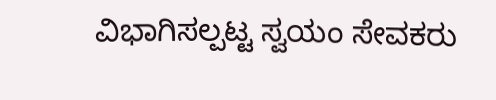ವಿಭಾಗಿಸಲ್ಪಟ್ಟ ಸ್ವಯಂ ಸೇವಕರು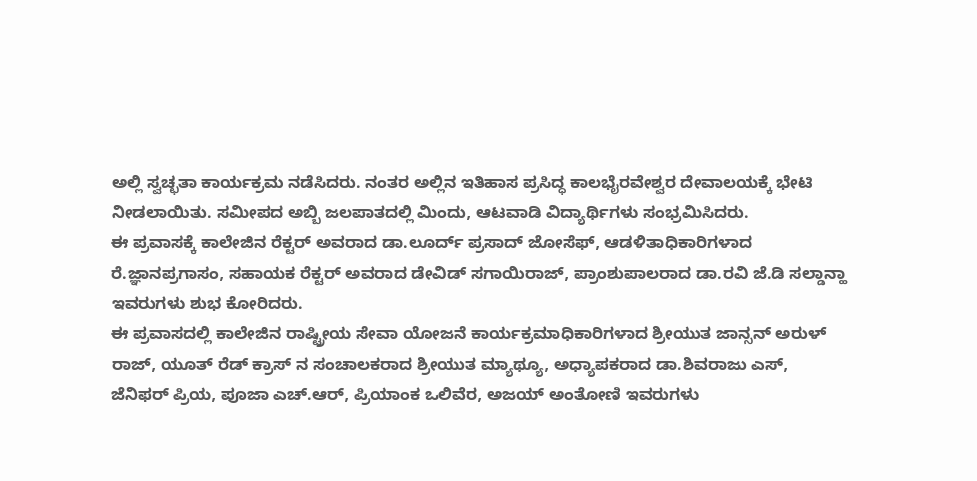ಅಲ್ಲಿ ಸ್ವಚ್ಛತಾ ಕಾರ್ಯಕ್ರಮ ನಡೆಸಿದರು. ನಂತರ ಅಲ್ಲಿನ ಇತಿಹಾಸ ಪ್ರಸಿದ್ಧ ಕಾಲಭೈರವೇಶ್ವರ ದೇವಾಲಯಕ್ಕೆ ಭೇಟಿ ನೀಡಲಾಯಿತು. ಸಮೀಪದ ಅಬ್ಬಿ ಜಲಪಾತದಲ್ಲಿ ಮಿಂದು, ಆಟವಾಡಿ ವಿದ್ಯಾರ್ಥಿಗಳು ಸಂಭ್ರಮಿಸಿದರು.
ಈ ಪ್ರವಾಸಕ್ಕೆ ಕಾಲೇಜಿನ ರೆಕ್ಟರ್ ಅವರಾದ ಡಾ.ಲೂರ್ದ್ ಪ್ರಸಾದ್ ಜೋಸೆಫ್, ಆಡಳಿತಾಧಿಕಾರಿಗಳಾದ ರೆ.ಜ್ಞಾನಪ್ರಗಾಸಂ, ಸಹಾಯಕ ರೆಕ್ಟರ್ ಅವರಾದ ಡೇವಿಡ್ ಸಗಾಯಿರಾಜ್, ಪ್ರಾಂಶುಪಾಲರಾದ ಡಾ.ರವಿ ಜೆ.ಡಿ ಸಲ್ಡಾನ್ಹಾ ಇವರುಗಳು ಶುಭ ಕೋರಿದರು.
ಈ ಪ್ರವಾಸದಲ್ಲಿ ಕಾಲೇಜಿನ ರಾಷ್ಟ್ರೀಯ ಸೇವಾ ಯೋಜನೆ ಕಾರ್ಯಕ್ರಮಾಧಿಕಾರಿಗಳಾದ ಶ್ರೀಯುತ ಜಾನ್ಸನ್ ಅರುಳ್ ರಾಜ್, ಯೂತ್ ರೆಡ್ ಕ್ರಾಸ್ ನ ಸಂಚಾಲಕರಾದ ಶ್ರೀಯುತ ಮ್ಯಾಥ್ಯೂ, ಅಧ್ಯಾಪಕರಾದ ಡಾ.ಶಿವರಾಜು ಎಸ್, ಜೆನಿಫರ್ ಪ್ರಿಯ, ಪೂಜಾ ಎಚ್.ಆರ್, ಪ್ರಿಯಾಂಕ ಒಲಿವೆರ, ಅಜಯ್ ಅಂತೋಣಿ ಇವರುಗಳು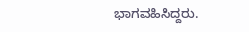ಭಾಗವಹಿಸಿದ್ದರು.